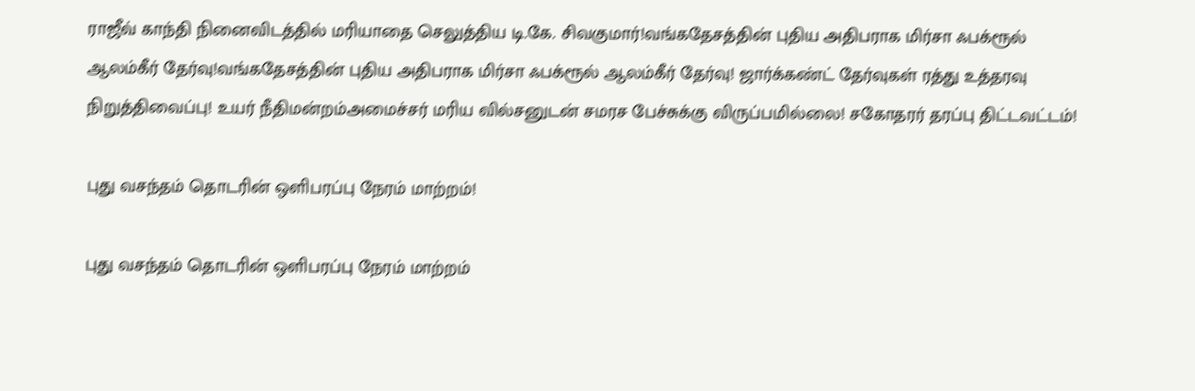ராஜீவ் காந்தி நினைவிடத்தில் மரியாதை செலுத்திய டி.கே. சிவகுமார்!வங்கதேசத்தின் புதிய அதிபராக மிர்சா ஃபக்ரூல் ஆலம்கீர் தேர்வு!வங்கதேசத்தின் புதிய அதிபராக மிர்சா ஃபக்ரூல் ஆலம்கீர் தேர்வு! ஜார்க்கண்ட் தேர்வுகள் ரத்து உத்தரவு நிறுத்திவைப்பு! உயர் நீதிமன்றம்அமைச்சர் மரிய வில்சனுடன் சமரச பேச்சுக்கு விருப்பமில்லை! சகோதரர் தரப்பு திட்டவட்டம்!

புது வசந்தம் தொடரின் ஒளிபரப்பு நேரம் மாற்றம்!

புது வசந்தம் தொடரின் ஒளிபரப்பு நேரம் மாற்றம்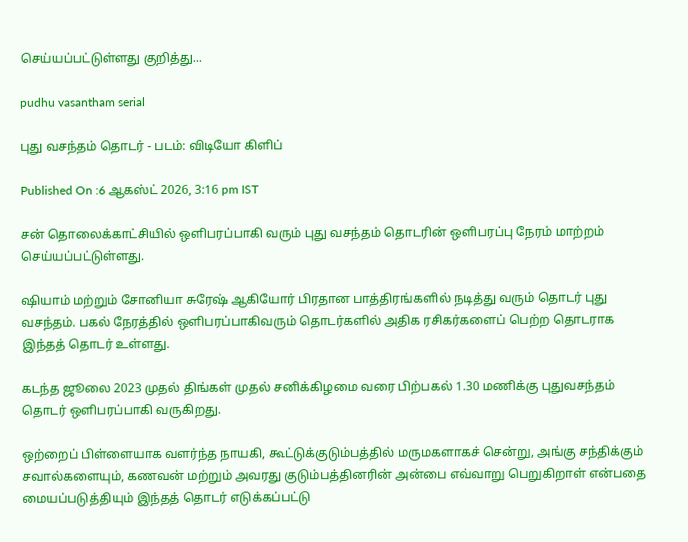செய்யப்பட்டுள்ளது குறித்து...

pudhu vasantham serial

புது வசந்தம் தொடர் - படம்: விடியோ கிளிப்

Published On :6 ஆகஸ்ட் 2026, 3:16 pm IST

சன் தொலைக்காட்சியில் ஒளிபரப்பாகி வரும் புது வசந்தம் தொடரின் ஒளிபரப்பு நேரம் மாற்றம் செய்யப்பட்டுள்ளது.

ஷியாம் மற்றும் சோனியா சுரேஷ் ஆகியோர் பிரதான பாத்திரங்களில் நடித்து வரும் தொடர் புது வசந்தம். பகல் நேரத்தில் ஒளிபரப்பாகிவரும் தொடர்களில் அதிக ரசிகர்களைப் பெற்ற தொடராக இந்தத் தொடர் உள்ளது.

கடந்த ஜூலை 2023 முதல் திங்கள் முதல் சனிக்கிழமை வரை பிற்பகல் 1.30 மணிக்கு புதுவசந்தம் தொடர் ஒளிபரப்பாகி வருகிறது.

ஒற்றைப் பிள்ளையாக வளர்ந்த நாயகி, கூட்டுக்குடும்பத்தில் மருமகளாகச் சென்று, அங்கு சந்திக்கும் சவால்களையும், கணவன் மற்றும் அவரது குடும்பத்தினரின் அன்பை எவ்வாறு பெறுகிறாள் என்பதை மையப்படுத்தியும் இந்தத் தொடர் எடுக்கப்பட்டு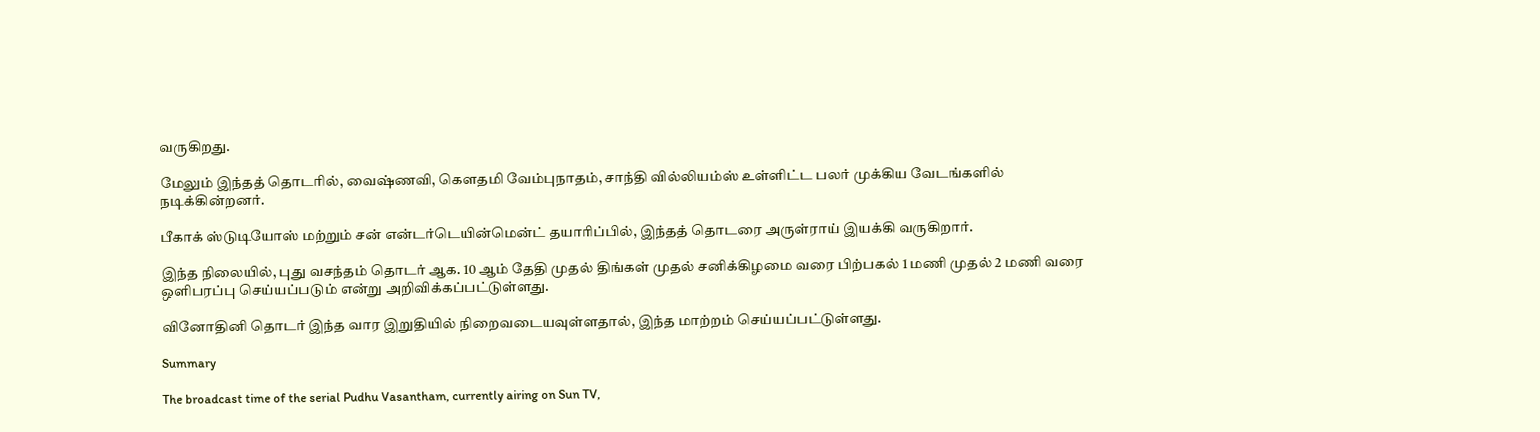வருகிறது.

மேலும் இந்தத் தொடரில், வைஷ்ணவி, கௌதமி வேம்புநாதம், சாந்தி வில்லியம்ஸ் உள்ளிட்ட பலர் முக்கிய வேடங்களில் நடிக்கின்றனர்.

பீகாக் ஸ்டுடியோஸ் மற்றும் சன் என்டர்டெயின்மென்ட் தயாரிப்பில், இந்தத் தொடரை அருள்ராய் இயக்கி வருகிறார்.

இந்த நிலையில், புது வசந்தம் தொடர் ஆக. 10 ஆம் தேதி முதல் திங்கள் முதல் சனிக்கிழமை வரை பிற்பகல் 1 மணி முதல் 2 மணி வரை ஒளிபரப்பு செய்யப்படும் என்று அறிவிக்கப்பட்டுள்ளது.

வினோதினி தொடர் இந்த வார இறுதியில் நிறைவடையவுள்ளதால், இந்த மாற்றம் செய்யப்பட்டுள்ளது.

Summary

The broadcast time of the serial Pudhu Vasantham, currently airing on Sun TV,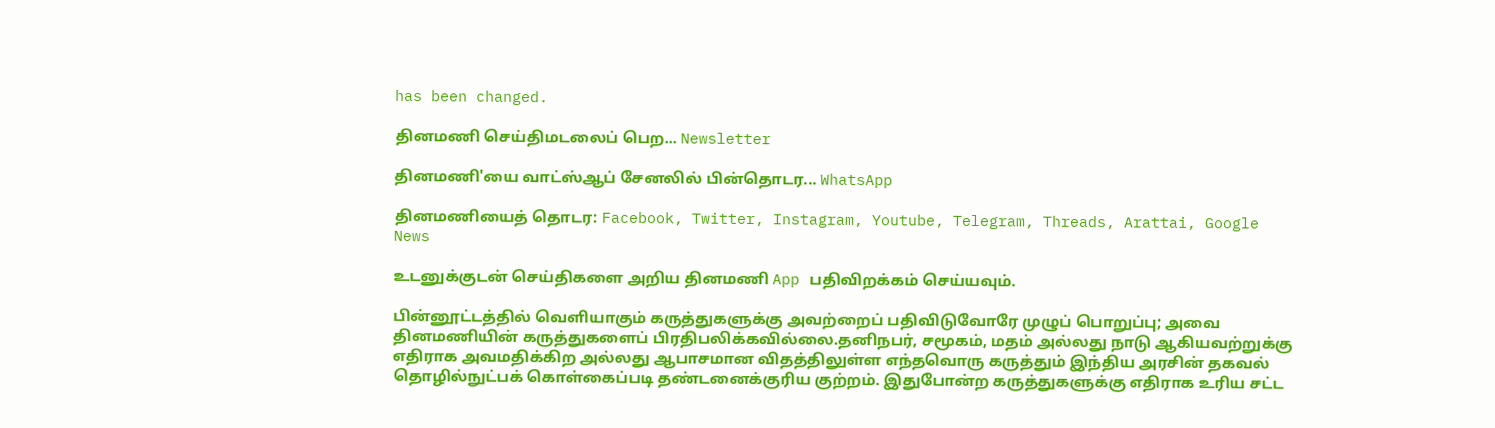has been changed.

தினமணி செய்திமடலைப் பெற... Newsletter

தினமணி'யை வாட்ஸ்ஆப் சேனலில் பின்தொடர... WhatsApp

தினமணியைத் தொடர: Facebook, Twitter, Instagram, Youtube, Telegram, Threads, Arattai, Google News

உடனுக்குடன் செய்திகளை அறிய தினமணி App பதிவிறக்கம் செய்யவும்.

பின்னூட்டத்தில் வெளியாகும் கருத்துகளுக்கு அவற்றைப் பதிவிடுவோரே முழுப் பொறுப்பு; அவை தினமணியின் கருத்துகளைப் பிரதிபலிக்கவில்லை.தனிநபர், சமூகம், மதம் அல்லது நாடு ஆகியவற்றுக்கு எதிராக அவமதிக்கிற அல்லது ஆபாசமான விதத்திலுள்ள எந்தவொரு கருத்தும் இந்திய அரசின் தகவல் தொழில்நுட்பக் கொள்கைப்படி தண்டனைக்குரிய குற்றம். இதுபோன்ற கருத்துகளுக்கு எதிராக உரிய சட்ட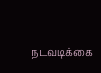நடவடிக்கை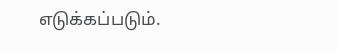எடுக்கப்படும்.